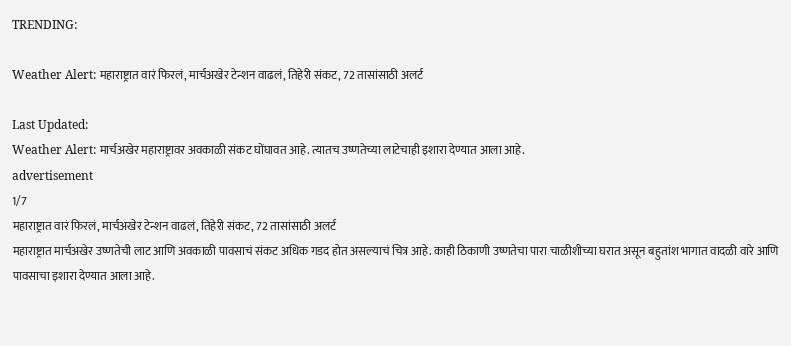TRENDING:

Weather Alert: महाराष्ट्रात वारं फिरलं, मार्चअखेर टेन्शन वाढलं, तिहेरी संकट, 72 तासांसाठी अलर्ट

Last Updated:
Weather Alert: मार्चअखेर महाराष्ट्रावर अवकाळी संकट घोंघावत आहे. त्यातच उष्णतेच्या लाटेचाही इशारा देण्यात आला आहे.
advertisement
1/7
महाराष्ट्रात वारं फिरलं, मार्चअखेर टेन्शन वाढलं, तिहेरी संकट, 72 तासांसाठी अलर्ट
महाराष्ट्रात मार्चअखेर उष्णतेची लाट आणि अवकाळी पावसाचं संकट अधिक गडद होत असल्याचं चित्र आहे. काही ठिकाणी उष्णतेचा पारा चाळीशीच्या घरात असून बहुतांश भागात वादळी वारे आणि पावसाचा इशारा देण्यात आला आहे.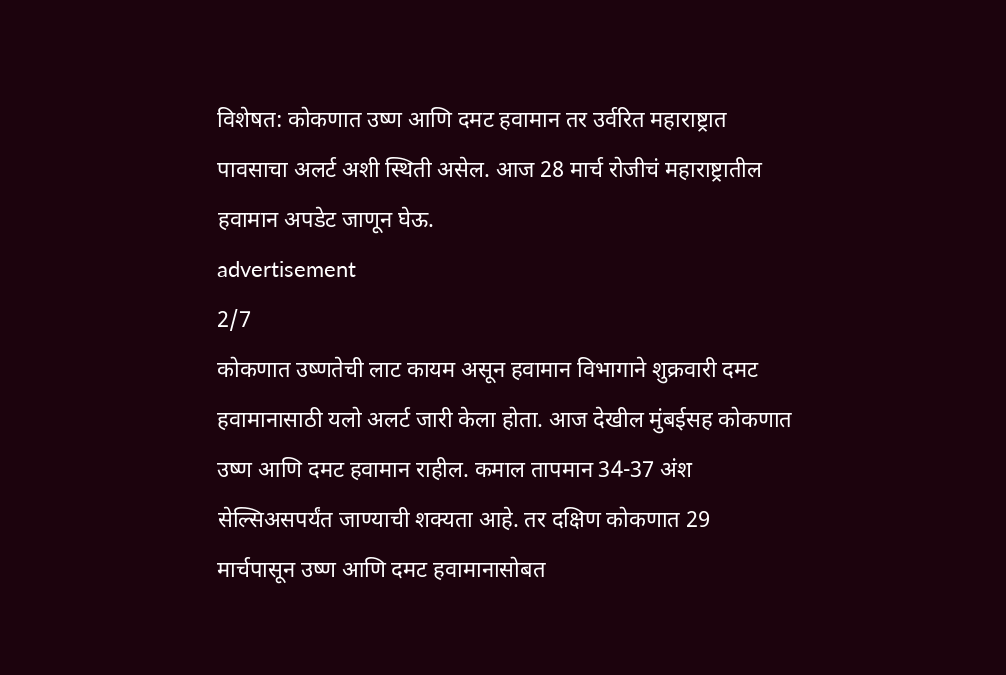विशेषत: कोकणात उष्ण आणि दमट हवामान तर उर्वरित महाराष्ट्रात पावसाचा अलर्ट अशी स्थिती असेल. आज 28 मार्च रोजीचं महाराष्ट्रातील हवामान अपडेट जाणून घेऊ.
advertisement
2/7
कोकणात उष्णतेची लाट कायम असून हवामान विभागाने शुक्रवारी दमट हवामानासाठी यलो अलर्ट जारी केला होता. आज देखील मुंबईसह कोकणात उष्ण आणि दमट हवामान राहील. कमाल तापमान 34-37 अंश सेल्सिअसपर्यंत जाण्याची शक्यता आहे. तर दक्षिण कोकणात 29 मार्चपासून उष्ण आणि दमट हवामानासोबत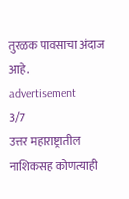तुरळक पावसाचा अंदाज आहे.
advertisement
3/7
उत्तर महाराष्ट्रातील नाशिकसह कोणत्याही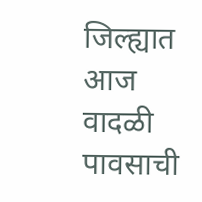जिल्ह्यात आज वादळी पावसाची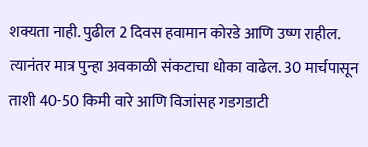शक्यता नाही. पुढील 2 दिवस हवामान कोरडे आणि उष्ण राहील. त्यानंतर मात्र पुन्हा अवकाळी संकटाचा धोका वाढेल. 30 मार्चपासून ताशी 40-50 किमी वारे आणि विजांसह गडगडाटी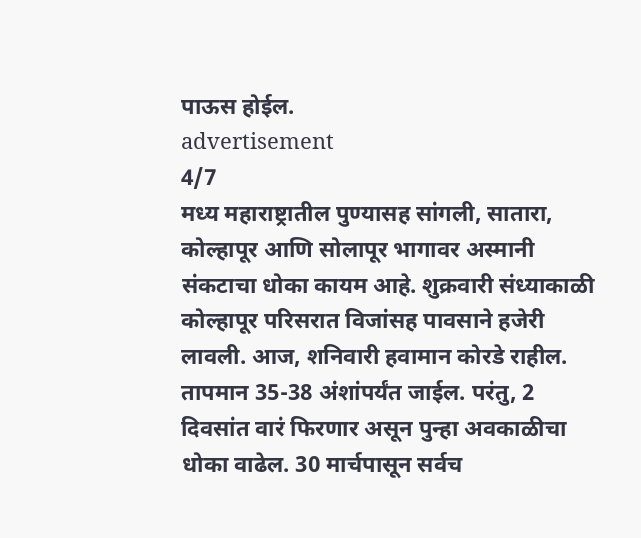पाऊस होईल.
advertisement
4/7
मध्य महाराष्ट्रातील पुण्यासह सांगली, सातारा, कोल्हापूर आणि सोलापूर भागावर अस्मानी संकटाचा धोका कायम आहे. शुक्रवारी संध्याकाळी कोल्हापूर परिसरात विजांसह पावसाने हजेरी लावली. आज, शनिवारी हवामान कोरडे राहील. तापमान 35-38 अंशांपर्यंत जाईल. परंतु, 2 दिवसांत वारं फिरणार असून पुन्हा अवकाळीचा धोका वाढेल. 30 मार्चपासून सर्वच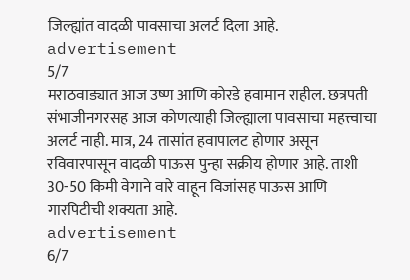जिल्ह्यांत वादळी पावसाचा अलर्ट दिला आहे.
advertisement
5/7
मराठवाड्यात आज उष्ण आणि कोरडे हवामान राहील. छत्रपती संभाजीनगरसह आज कोणत्याही जिल्ह्याला पावसाचा महत्त्वाचा अलर्ट नाही. मात्र, 24 तासांत हवापालट होणार असून रविवारपासून वादळी पाऊस पुन्हा सक्रीय होणार आहे. ताशी 30-50 किमी वेगाने वारे वाहून विजांसह पाऊस आणि गारपिटीची शक्यता आहे.
advertisement
6/7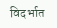विदर्भात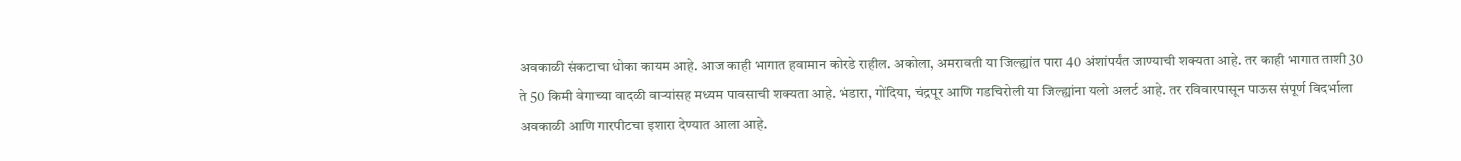अवकाळी संकटाचा धोका कायम आहे. आज काही भागात हवामान कोरडे राहील. अकोला, अमरावती या जिल्ह्यांत पारा 40 अंशांपर्यंत जाण्याची शक्यता आहे. तर काही भागात ताशी 30 ते 50 किमी वेगाच्या वादळी वाऱ्यांसह मध्यम पावसाची शक्यता आहे. भंडारा, गोंदिया, चंद्रपूर आणि गडचिरोली या जिल्ह्यांना यलो अलर्ट आहे. तर रविवारपासून पाऊस संपूर्ण विदर्भाला अवकाळी आणि गारपीटचा इशारा देण्यात आला आहे.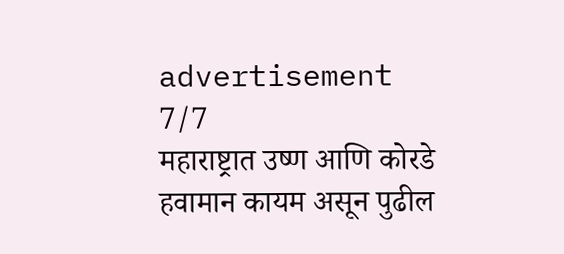advertisement
7/7
महाराष्ट्रात उष्ण आणि कोरडे हवामान कायम असून पुढील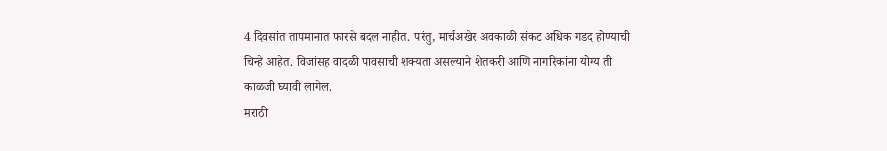4 दिवसांत तापमानात फारसे बदल नाहीत. परंतु, मार्चअखेर अवकाळी संकट अधिक गडद होण्याची चिन्हे आहेत. विजांसह वादळी पावसाची शक्यता असल्याने शेतकरी आणि नागरिकांना योग्य ती काळजी घ्यावी लागेल.
मराठी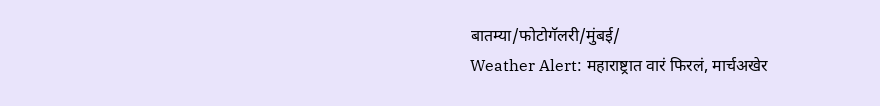बातम्या/फोटोगॅलरी/मुंबई/
Weather Alert: महाराष्ट्रात वारं फिरलं, मार्चअखेर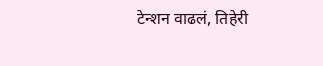टेन्शन वाढलं, तिहेरी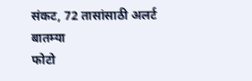संकट, 72 तासांसाठी अलर्ट
बातम्या
फोटो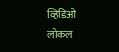व्हिडिओ
लोकल